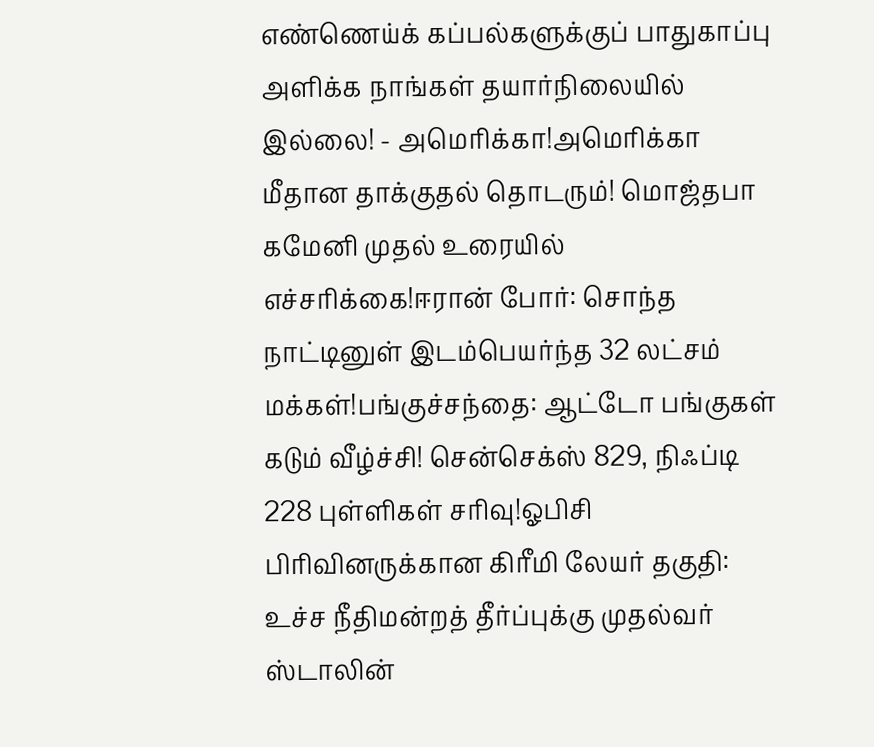எண்ணெய்க் கப்பல்களுக்குப் பாதுகாப்பு அளிக்க நாங்கள் தயார்நிலையில் இல்லை! - அமெரிக்கா!அமெரிக்கா மீதான தாக்குதல் தொடரும்! மொஜ்தபா கமேனி முதல் உரையில் எச்சரிக்கை!ஈரான் போர்: சொந்த நாட்டினுள் இடம்பெயர்ந்த 32 லட்சம் மக்கள்!பங்குச்சந்தை: ஆட்டோ பங்குகள் கடும் வீழ்ச்சி! சென்செக்ஸ் 829, நிஃப்டி 228 புள்ளிகள் சரிவு!ஓபிசி பிரிவினருக்கான கிரீமி லேயர் தகுதி: உச்ச நீதிமன்றத் தீர்ப்புக்கு முதல்வர் ஸ்டாலின்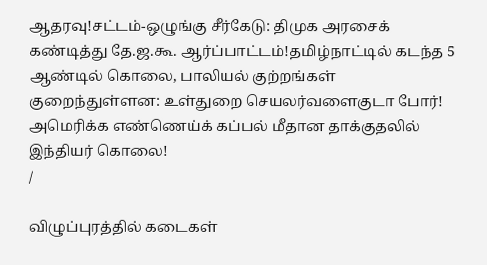ஆதரவு!சட்டம்-ஒழுங்கு சீர்கேடு: திமுக அரசைக் கண்டித்து தே.ஜ.கூ. ஆர்ப்பாட்டம்!தமிழ்நாட்டில் கடந்த 5 ஆண்டில் கொலை, பாலியல் குற்றங்கள் குறைந்துள்ளன: உள்துறை செயலர்வளைகுடா போர்! அமெரிக்க எண்ணெய்க் கப்பல் மீதான தாக்குதலில் இந்தியர் கொலை!
/

விழுப்புரத்தில் கடைகள்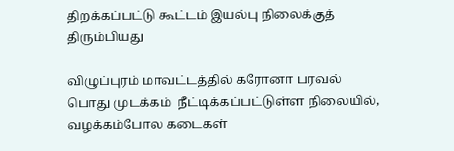திறக்கப்பட்டு கூட்டம் இயல்பு நிலைக்குத் திரும்பியது

விழுப்புரம் மாவட்டத்தில் கரோனா பரவல் பொது முடக்கம்  நீட்டிக்கப்பட்டுள்ள நிலையில், வழக்கம்போல கடைகள்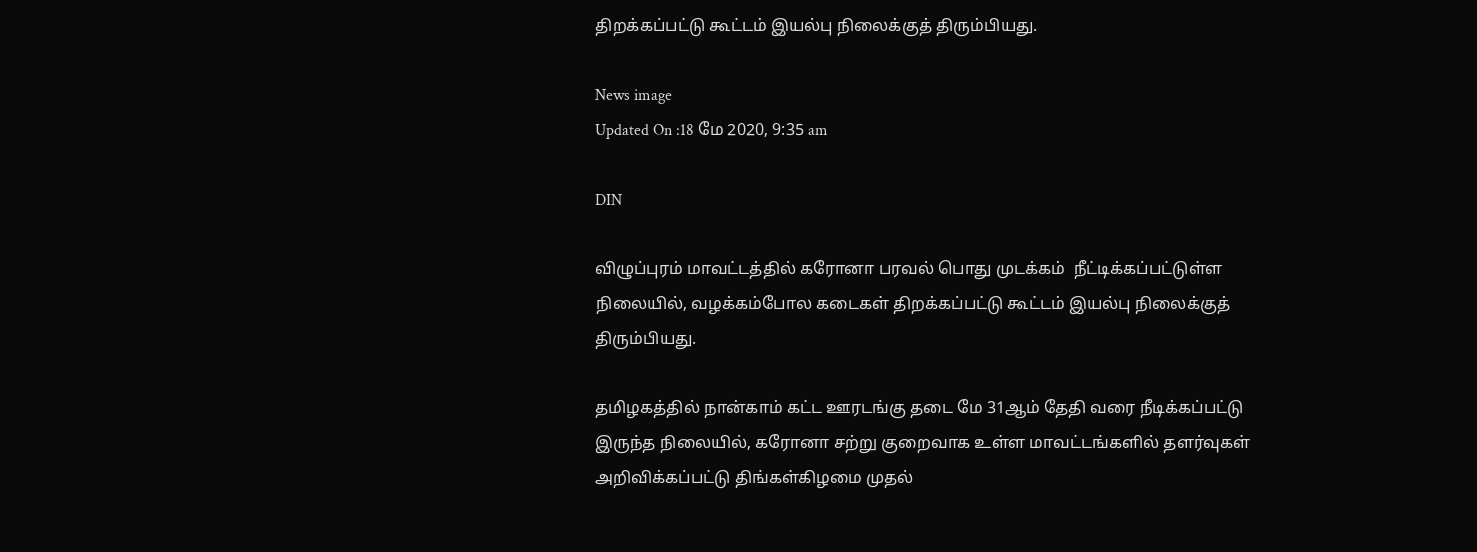திறக்கப்பட்டு கூட்டம் இயல்பு நிலைக்குத் திரும்பியது.

News image
Updated On :18 மே 2020, 9:35 am

DIN

விழுப்புரம் மாவட்டத்தில் கரோனா பரவல் பொது முடக்கம்  நீட்டிக்கப்பட்டுள்ள நிலையில், வழக்கம்போல கடைகள் திறக்கப்பட்டு கூட்டம் இயல்பு நிலைக்குத் திரும்பியது.

தமிழகத்தில் நான்காம் கட்ட ஊரடங்கு தடை மே 31ஆம் தேதி வரை நீடிக்கப்பட்டு இருந்த நிலையில், கரோனா சற்று குறைவாக உள்ள மாவட்டங்களில் தளர்வுகள் அறிவிக்கப்பட்டு திங்கள்கிழமை முதல்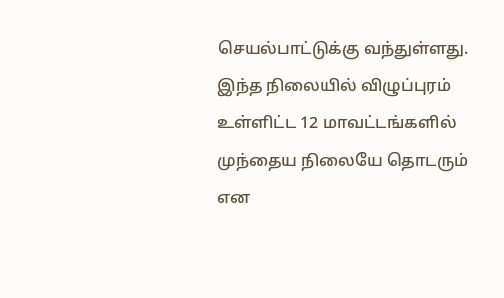செயல்பாட்டுக்கு வந்துள்ளது. இந்த நிலையில் விழுப்புரம் உள்ளிட்ட 12 மாவட்டங்களில் முந்தைய நிலையே தொடரும் என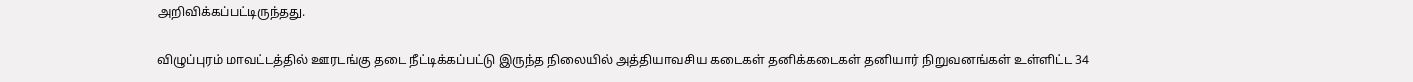அறிவிக்கப்பட்டிருந்தது.

விழுப்புரம் மாவட்டத்தில் ஊரடங்கு தடை நீட்டிக்கப்பட்டு இருந்த நிலையில் அத்தியாவசிய கடைகள் தனிக்கடைகள் தனியார் நிறுவனங்கள் உள்ளிட்ட 34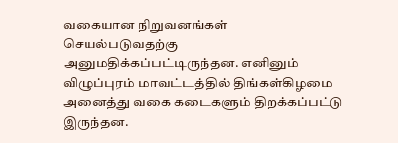வகையான நிறுவனங்கள் செயல்படுவதற்கு அனுமதிக்கப்பட்டிருந்தன. எனினும் விழுப்புரம் மாவட்டத்தில் திங்கள்கிழமை அனைத்து வகை கடைகளும் திறக்கப்பட்டு இருந்தன.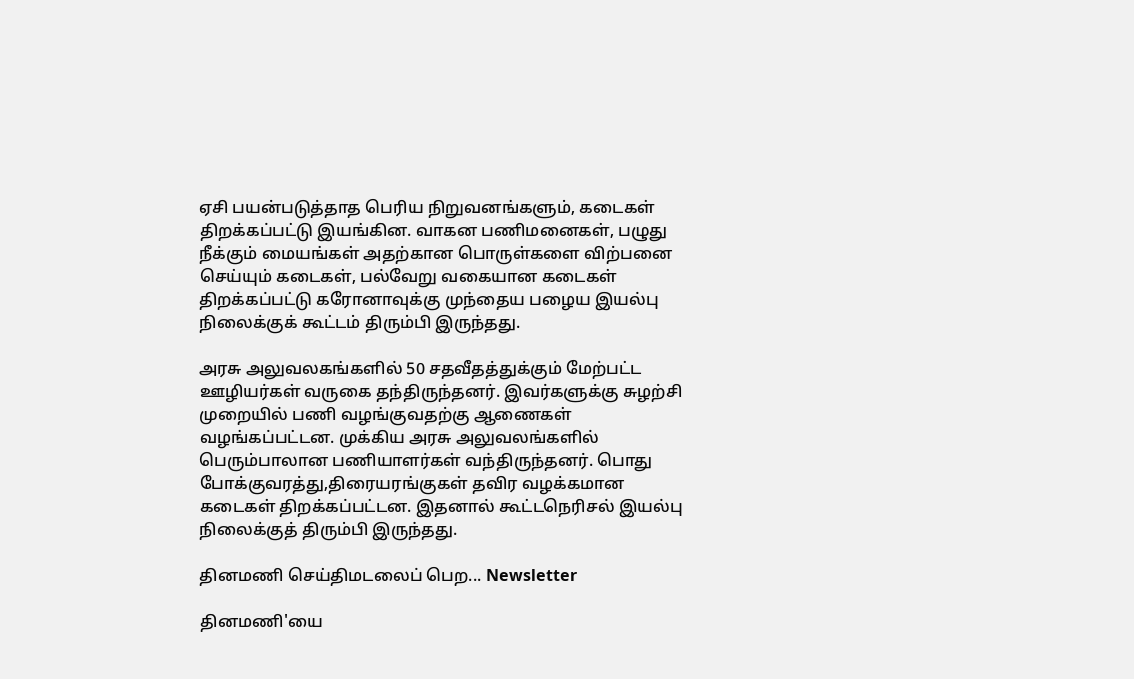ஏசி பயன்படுத்தாத பெரிய நிறுவனங்களும், கடைகள் திறக்கப்பட்டு இயங்கின. வாகன பணிமனைகள், பழுது நீக்கும் மையங்கள் அதற்கான பொருள்களை விற்பனை செய்யும் கடைகள், பல்வேறு வகையான கடைகள் திறக்கப்பட்டு கரோனாவுக்கு முந்தைய பழைய இயல்பு நிலைக்குக் கூட்டம் திரும்பி இருந்தது.

அரசு அலுவலகங்களில் 50 சதவீதத்துக்கும் மேற்பட்ட ஊழியர்கள் வருகை தந்திருந்தனர். இவர்களுக்கு சுழற்சி முறையில் பணி வழங்குவதற்கு ஆணைகள் வழங்கப்பட்டன. முக்கிய அரசு அலுவலங்களில் பெரும்பாலான பணியாளர்கள் வந்திருந்தனர். பொது போக்குவரத்து,திரையரங்குகள் தவிர வழக்கமான கடைகள் திறக்கப்பட்டன. இதனால் கூட்டநெரிசல் இயல்பு நிலைக்குத் திரும்பி இருந்தது.

தினமணி செய்திமடலைப் பெற... Newsletter

தினமணி'யை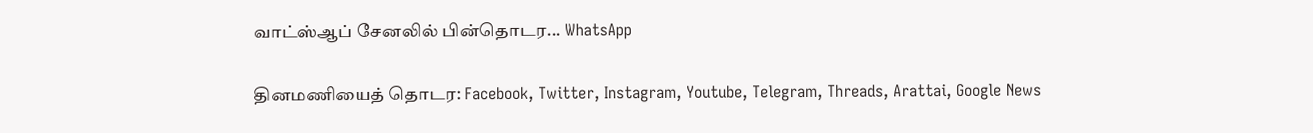வாட்ஸ்ஆப் சேனலில் பின்தொடர... WhatsApp

தினமணியைத் தொடர: Facebook, Twitter, Instagram, Youtube, Telegram, Threads, Arattai, Google News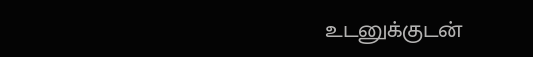உடனுக்குடன்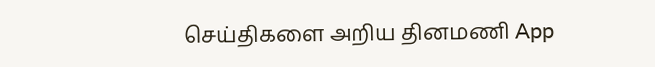செய்திகளை அறிய தினமணி App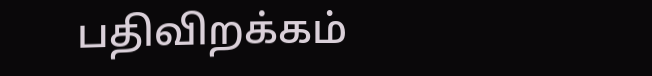பதிவிறக்கம்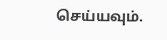செய்யவும்.